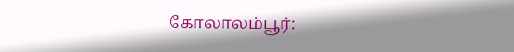கோலாலம்பூர்: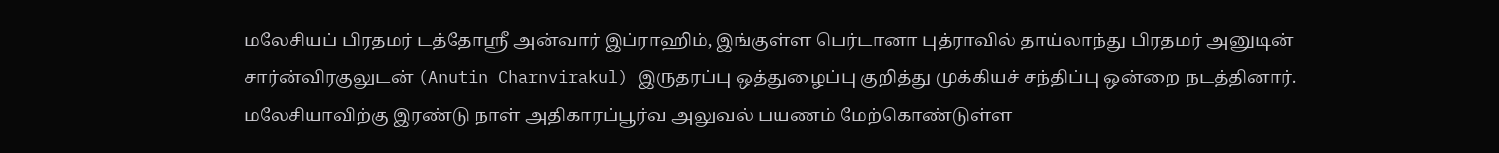மலேசியப் பிரதமர் டத்தோஸ்ரீ அன்வார் இப்ராஹிம், இங்குள்ள பெர்டானா புத்ராவில் தாய்லாந்து பிரதமர் அனுடின் சார்ன்விரகுலுடன் (Anutin Charnvirakul) இருதரப்பு ஒத்துழைப்பு குறித்து முக்கியச் சந்திப்பு ஒன்றை நடத்தினார்.
மலேசியாவிற்கு இரண்டு நாள் அதிகாரப்பூர்வ அலுவல் பயணம் மேற்கொண்டுள்ள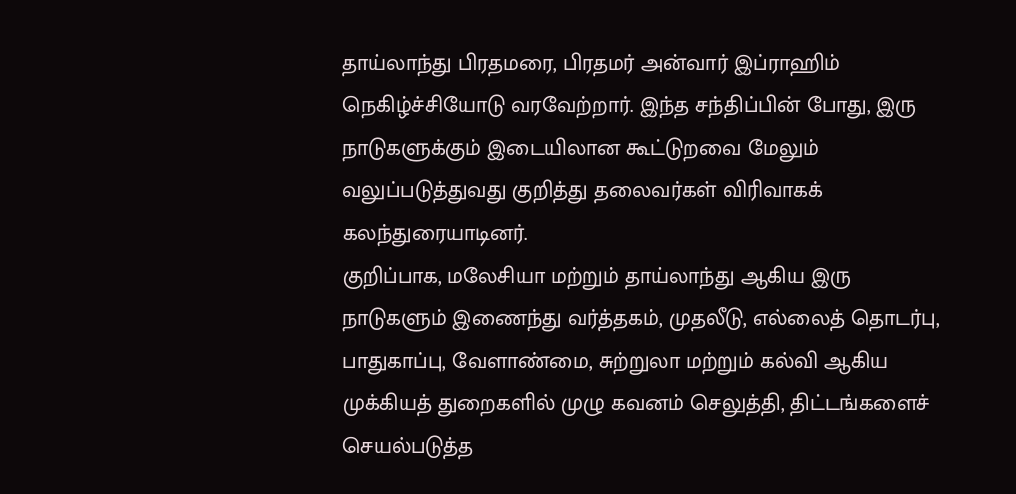தாய்லாந்து பிரதமரை, பிரதமர் அன்வார் இப்ராஹிம் நெகிழ்ச்சியோடு வரவேற்றார். இந்த சந்திப்பின் போது, இரு நாடுகளுக்கும் இடையிலான கூட்டுறவை மேலும் வலுப்படுத்துவது குறித்து தலைவர்கள் விரிவாகக் கலந்துரையாடினர்.
குறிப்பாக, மலேசியா மற்றும் தாய்லாந்து ஆகிய இரு நாடுகளும் இணைந்து வர்த்தகம், முதலீடு, எல்லைத் தொடர்பு, பாதுகாப்பு, வேளாண்மை, சுற்றுலா மற்றும் கல்வி ஆகிய முக்கியத் துறைகளில் முழு கவனம் செலுத்தி, திட்டங்களைச் செயல்படுத்த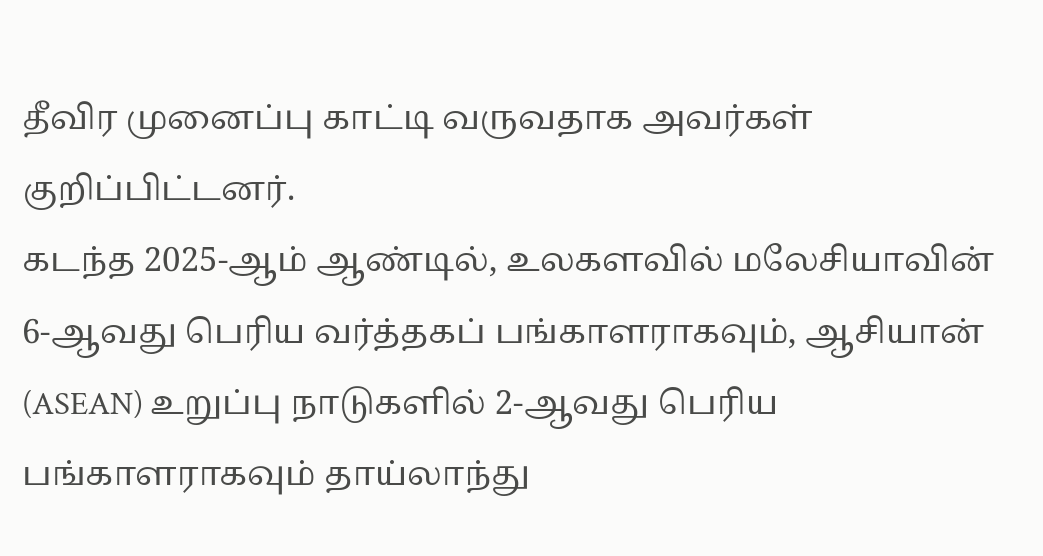தீவிர முனைப்பு காட்டி வருவதாக அவர்கள் குறிப்பிட்டனர்.
கடந்த 2025-ஆம் ஆண்டில், உலகளவில் மலேசியாவின் 6-ஆவது பெரிய வர்த்தகப் பங்காளராகவும், ஆசியான் (ASEAN) உறுப்பு நாடுகளில் 2-ஆவது பெரிய பங்காளராகவும் தாய்லாந்து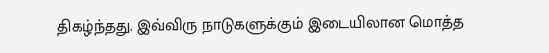திகழ்ந்தது. இவ்விரு நாடுகளுக்கும் இடையிலான மொத்த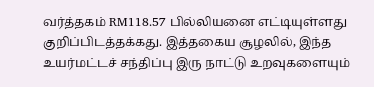வர்த்தகம் RM118.57 பில்லியனை எட்டியுள்ளது குறிப்பிடத்தக்கது. இத்தகைய சூழலில், இந்த உயர்மட்டச் சந்திப்பு இரு நாட்டு உறவுகளையும்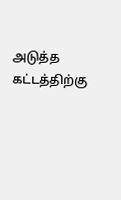அடுத்த கட்டத்திற்கு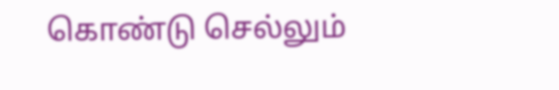கொண்டு செல்லும்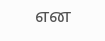என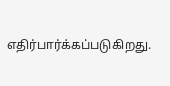எதிர்பார்க்கப்படுகிறது.